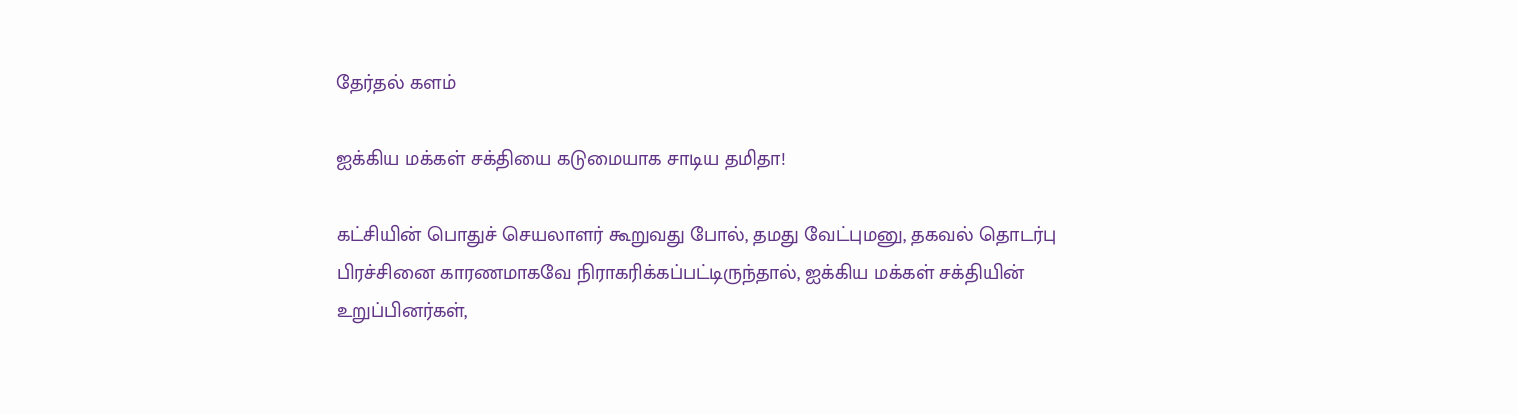தேர்தல் களம்

ஐக்கிய மக்கள் சக்தியை கடுமையாக சாடிய தமிதா!

கட்சியின் பொதுச் செயலாளர் கூறுவது போல், தமது வேட்புமனு, தகவல் தொடர்பு பிரச்சினை காரணமாகவே நிராகரிக்கப்பட்டிருந்தால், ஐக்கிய மக்கள் சக்தியின் உறுப்பினர்கள்,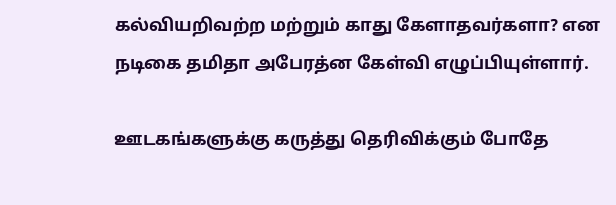கல்வியறிவற்ற மற்றும் காது கேளாதவர்களா? என நடிகை தமிதா அபேரத்ன கேள்வி எழுப்பியுள்ளார்.

ஊடகங்களுக்கு கருத்து தெரிவிக்கும் போதே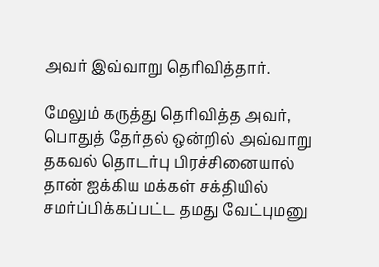அவர் இவ்வாறு தெரிவித்தார்.

மேலும் கருத்து தெரிவித்த அவர், பொதுத் தேர்தல் ஒன்றில் அவ்வாறு தகவல் தொடர்பு பிரச்சினையால் தான் ஐக்கிய மக்கள் சக்தியில் சமர்ப்பிக்கப்பட்ட தமது வேட்புமனு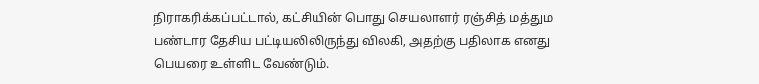நிராகரிக்கப்பட்டால், கட்சியின் பொது செயலாளர் ரஞ்சித் மத்தும பண்டார தேசிய பட்டியலிலிருந்து விலகி, அதற்கு பதிலாக எனது பெயரை உள்ளிட வேண்டும்.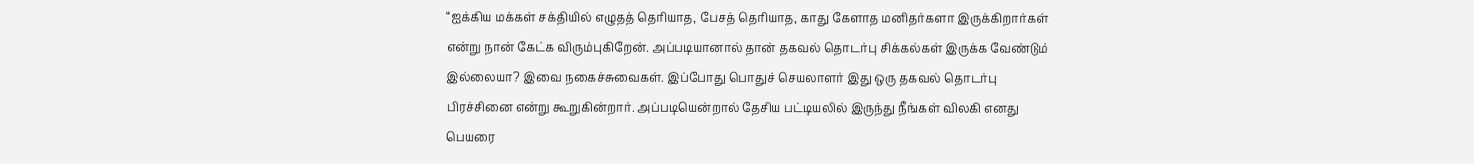“ஐக்கிய மக்கள் சக்தியில் எழுதத் தெரியாத, பேசத் தெரியாத, காது கேளாத மனிதர்களா இருக்கிறார்கள் என்று நான் கேட்க விரும்புகிறேன். அப்படியானால் தான் தகவல் தொடர்பு சிக்கல்கள் இருக்க வேண்டும் இல்லையா? இவை நகைச்சுவைகள். இப்போது பொதுச் செயலாளர் இது ஒரு தகவல் தொடர்பு பிரச்சினை என்று கூறுகின்றார். அப்படியென்றால் தேசிய பட்டியலில் இருந்து நீங்கள் விலகி எனது பெயரை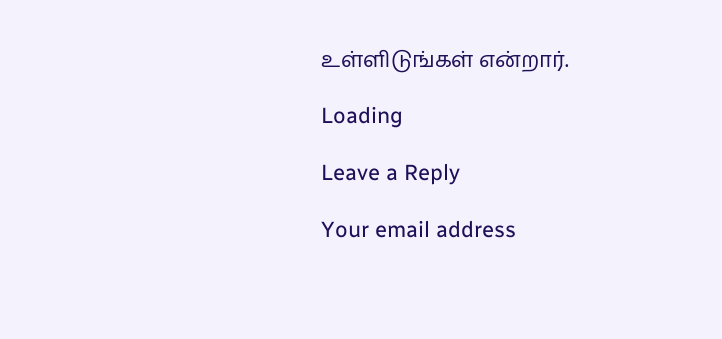உள்ளிடுங்கள் என்றார்.

Loading

Leave a Reply

Your email address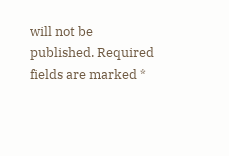will not be published. Required fields are marked *